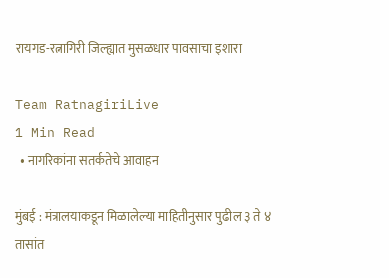रायगड-रत्नागिरी जिल्ह्यात मुसळधार पावसाचा इशारा

Team RatnagiriLive
1 Min Read
  • नागरिकांना सतर्कतेचे आवाहन

मुंबई : मंत्रालयाकडून मिळालेल्या माहितीनुसार पुढील ३ ते ४ तासांत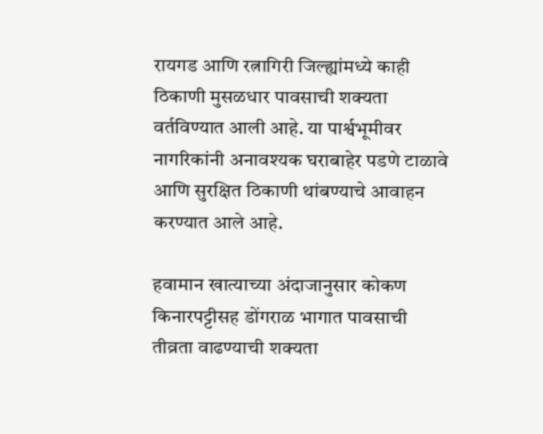रायगड आणि रत्नागिरी जिल्ह्यांमध्ये काही ठिकाणी मुसळधार पावसाची शक्यता वर्तविण्यात आली आहे. या पार्श्वभूमीवर नागरिकांनी अनावश्यक घराबाहेर पडणे टाळावे आणि सुरक्षित ठिकाणी थांबण्याचे आवाहन करण्यात आले आहे.

हवामान खात्याच्या अंदाजानुसार कोकण किनारपट्टीसह डोंगराळ भागात पावसाची तीव्रता वाढण्याची शक्यता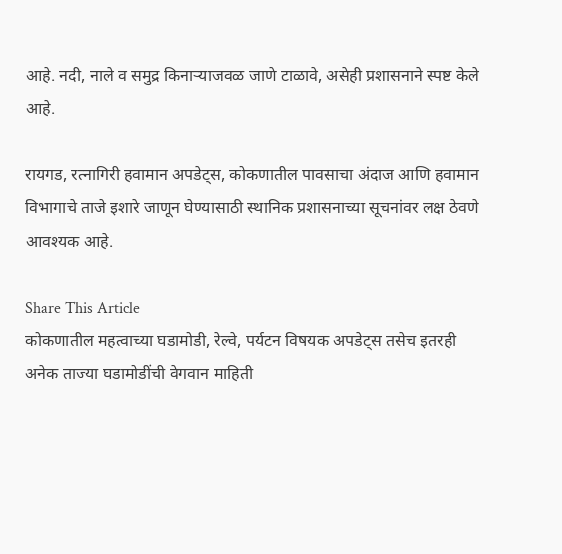आहे. नदी, नाले व समुद्र किनाऱ्याजवळ जाणे टाळावे, असेही प्रशासनाने स्पष्ट केले आहे.

रायगड, रत्नागिरी हवामान अपडेट्स, कोकणातील पावसाचा अंदाज आणि हवामान विभागाचे ताजे इशारे जाणून घेण्यासाठी स्थानिक प्रशासनाच्या सूचनांवर लक्ष ठेवणे आवश्यक आहे.

Share This Article
कोकणातील महत्वाच्या घडामोडी, रेल्वे, पर्यटन विषयक अपडेट्स तसेच इतरही अनेक ताज्या घडामोडींची वेगवान माहिती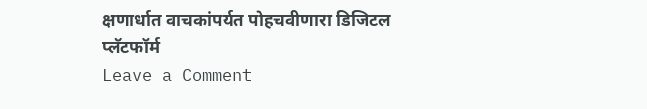क्षणार्धात वाचकांपर्यत पोहचवीणारा डिजिटल प्लॅटफॉर्म
Leave a Comment